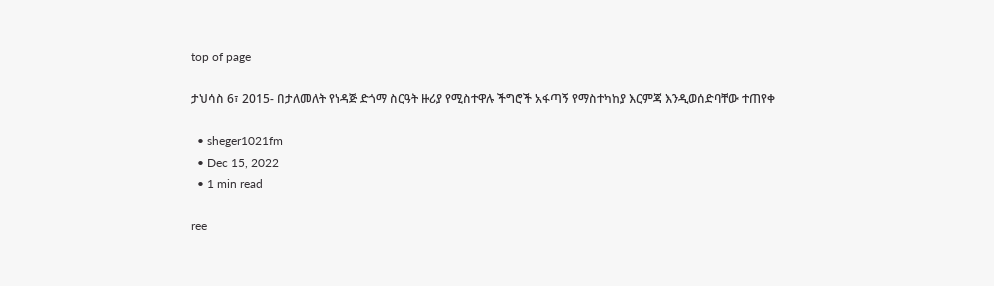top of page

ታህሳስ 6፣ 2015- በታለመለት የነዳጅ ድጎማ ስርዓት ዙሪያ የሚስተዋሉ ችግሮች አፋጣኝ የማስተካከያ እርምጃ እንዲወሰድባቸው ተጠየቀ

  • sheger1021fm
  • Dec 15, 2022
  • 1 min read

ree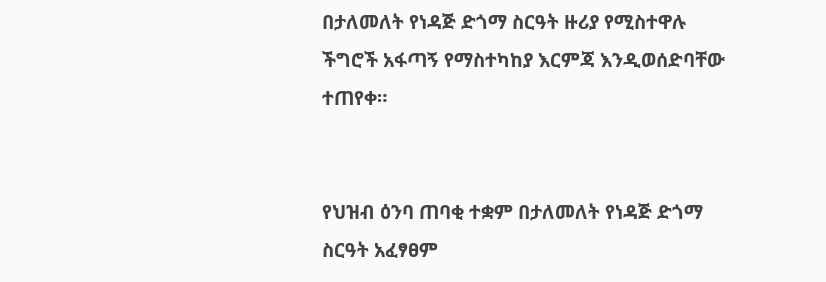በታለመለት የነዳጅ ድጎማ ስርዓት ዙሪያ የሚስተዋሉ ችግሮች አፋጣኝ የማስተካከያ እርምጃ እንዲወሰድባቸው ተጠየቀ።


የህዝብ ዕንባ ጠባቂ ተቋም በታለመለት የነዳጅ ድጎማ ስርዓት አፈፃፀም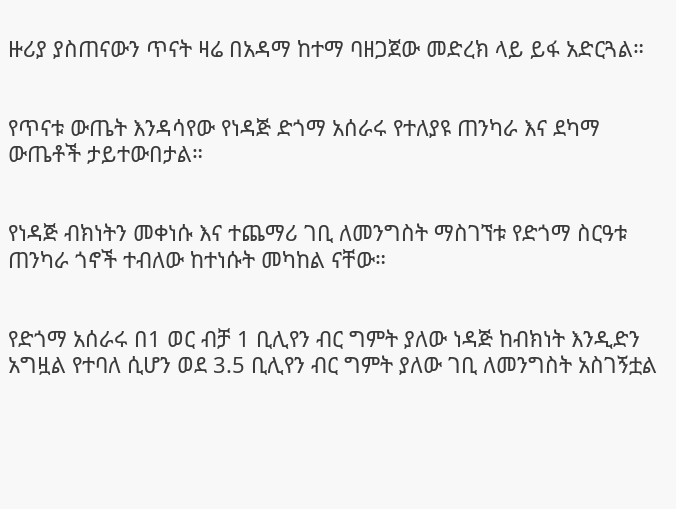ዙሪያ ያስጠናውን ጥናት ዛሬ በአዳማ ከተማ ባዘጋጀው መድረክ ላይ ይፋ አድርጓል።


የጥናቱ ውጤት እንዳሳየው የነዳጅ ድጎማ አሰራሩ የተለያዩ ጠንካራ እና ደካማ ውጤቶች ታይተውበታል።


የነዳጅ ብክነትን መቀነሱ እና ተጨማሪ ገቢ ለመንግስት ማስገኘቱ የድጎማ ስርዓቱ ጠንካራ ጎኖች ተብለው ከተነሱት መካከል ናቸው።


የድጎማ አሰራሩ በ1 ወር ብቻ 1 ቢሊየን ብር ግምት ያለው ነዳጅ ከብክነት እንዲድን አግዟል የተባለ ሲሆን ወደ 3.5 ቢሊየን ብር ግምት ያለው ገቢ ለመንግስት አስገኝቷል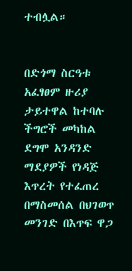ተብሏል።


በድጎማ ስርዓቱ አፈፃፀም ዙሪያ ታይተዋል ከተባሉ ችግሮች መካከል ደግሞ አንዳንድ ማደያዎች የነዳጅ እጥረት የተፈጠረ በማስመሰል በህገወጥ መንገድ በእጥፍ ዋጋ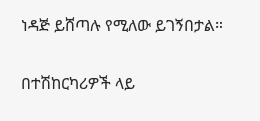ነዳጅ ይሸጣሉ የሚለው ይገኝበታል።


በተሽከርካሪዎች ላይ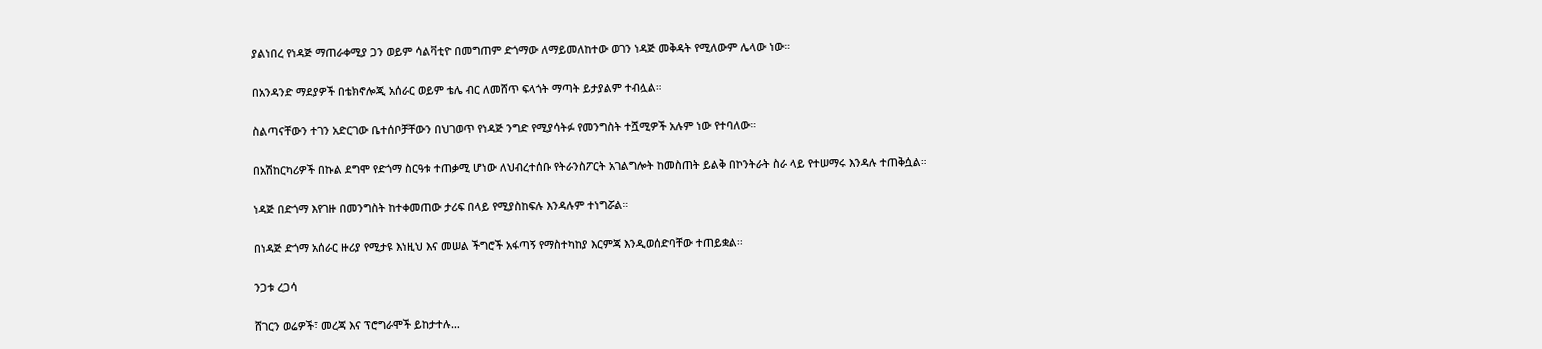ያልነበረ የነዳጅ ማጠራቀሚያ ጋን ወይም ሳልቫቲዮ በመግጠም ድጎማው ለማይመለከተው ወገን ነዳጅ መቅዳት የሚለውም ሌላው ነው።


በአንዳንድ ማደያዎች በቴክኖሎጂ አሰራር ወይም ቴሌ ብር ለመሸጥ ፍላጎት ማጣት ይታያልም ተብሏል።


ስልጣናቸውን ተገን አድርገው ቤተሰቦቻቸውን በህገወጥ የነዳጅ ንግድ የሚያሳትፉ የመንግስት ተሿሚዎች አሉም ነው የተባለው።


በአሽከርካሪዎች በኩል ደግሞ የድጎማ ስርዓቱ ተጠቃሚ ሆነው ለህብረተሰቡ የትራንስፖርት አገልግሎት ከመስጠት ይልቅ በኮንትራት ስራ ላይ የተሠማሩ እንዳሉ ተጠቅሷል።


ነዳጅ በድጎማ እየገዙ በመንግስት ከተቀመጠው ታሪፍ በላይ የሚያስከፍሉ እንዳሉም ተነግሯል።


በነዳጅ ድጎማ አሰራር ዙሪያ የሚታዩ እነዚህ እና መሠል ችግሮች አፋጣኝ የማስተካከያ እርምጃ እንዲወሰድባቸው ተጠይቋል፡፡


ንጋቱ ረጋሳ


ሸገርን ወሬዎች፣ መረጃ እና ፕሮግራሞች ይከታተሉ…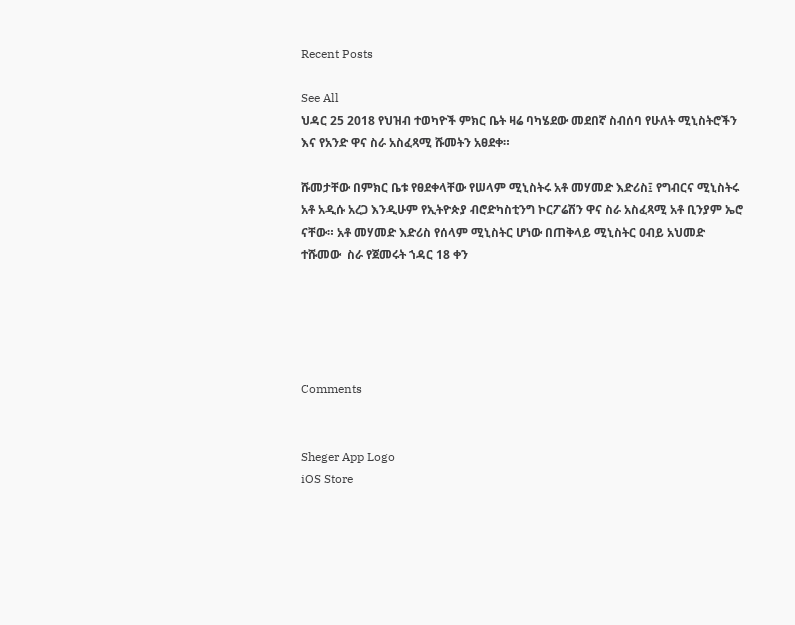Recent Posts

See All
ህዳር 25 2018 የህዝብ ተወካዮች ምክር ቤት ዛሬ ባካሄደው መደበኛ ስብሰባ የሁለት ሚኒስትሮችን እና የአንድ ዋና ስራ አስፈጻሚ ሹመትን አፀደቀ።

ሹመታቸው በምክር ቤቱ የፀደቀላቸው የሠላም ሚኒስትሩ አቶ መሃመድ እድሪስ፤ የግብርና ሚኒስትሩ አቶ አዲሱ አረጋ እንዲሁም የኢትዮጵያ ብሮድካስቲንግ ኮርፖሬሽን ዋና ስራ አስፈጻሚ አቶ ቢንያም ኤሮ ናቸው። አቶ መሃመድ እድሪስ የሰላም ሚኒስትር ሆነው በጠቅላይ ሚኒስትር ዐብይ አህመድ ተሹመው  ስራ የጀመሩት ኀዳር 18 ቀን





Comments


Sheger App Logo
iOS Store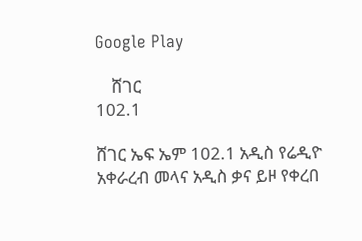Google Play

    ሸገር
102.1

ሸገር ኤፍ ኤም 102.1 አዲስ የሬዲዮ አቀራረብ መላና አዲስ ቃና ይዞ የቀረበ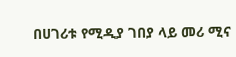በሀገሪቱ የሚዲያ ገበያ ላይ መሪ ሚና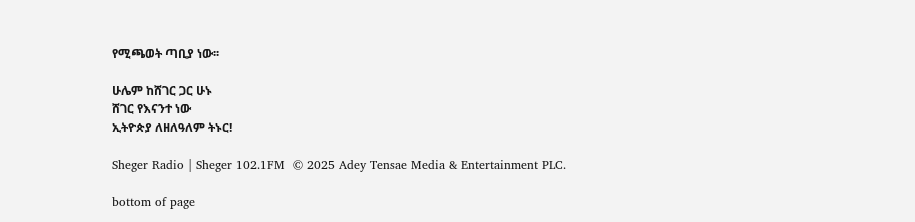የሚጫወት ጣቢያ ነው፡፡

ሁሌም ከሸገር ጋር ሁኑ
ሸገር የእናንተ ነው
ኢትዮጵያ ለዘለዓለም ትኑር!

Sheger Radio | Sheger 102.1FM  © 2025 Adey Tensae Media & Entertainment PLC.

bottom of page